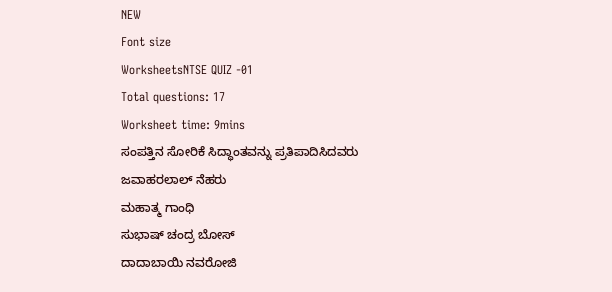NEW
Font size
WorksheetsNTSE QUIZ -01
Total questions: 17
Worksheet time: 9mins
ಸಂಪತ್ತಿನ ಸೋರಿಕೆ ಸಿದ್ಧಾಂತವನ್ನು ಪ್ರತಿಪಾದಿಸಿದವರು
ಜವಾಹರಲಾಲ್ ನೆಹರು
ಮಹಾತ್ಮ ಗಾಂಧಿ
ಸುಭಾಷ್ ಚಂದ್ರ ಬೋಸ್
ದಾದಾಬಾಯಿ ನವರೋಜಿ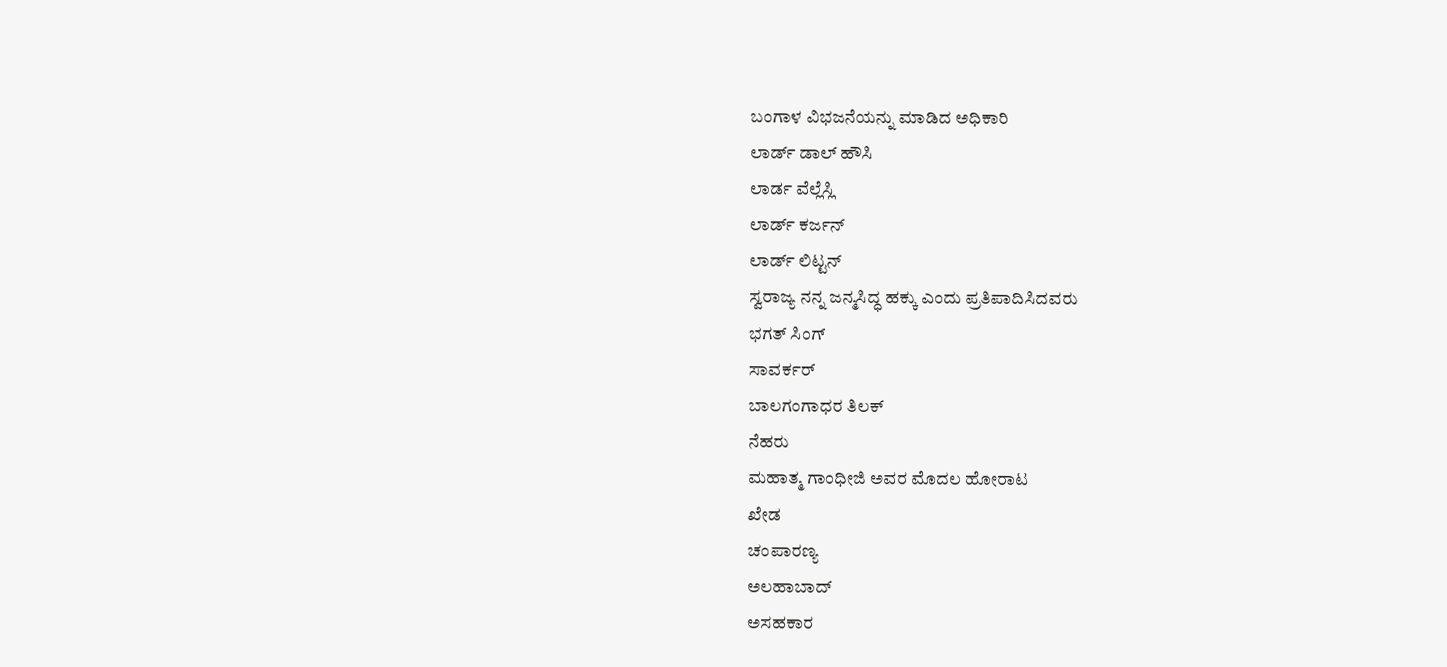ಬಂಗಾಳ ವಿಭಜನೆಯನ್ನು ಮಾಡಿದ ಅಧಿಕಾರಿ
ಲಾರ್ಡ್ ಡಾಲ್ ಹೌಸಿ
ಲಾರ್ಡ ವೆಲ್ಲೆಸ್ಲಿ
ಲಾರ್ಡ್ ಕರ್ಜನ್
ಲಾರ್ಡ್ ಲಿಟ್ಟನ್
ಸ್ವರಾಜ್ಯ ನನ್ನ ಜನ್ಮಸಿದ್ಧ ಹಕ್ಕು ಎಂದು ಪ್ರತಿಪಾದಿಸಿದವರು
ಭಗತ್ ಸಿಂಗ್
ಸಾವರ್ಕರ್
ಬಾಲಗಂಗಾಧರ ತಿಲಕ್
ನೆಹರು
ಮಹಾತ್ಮ ಗಾಂಧೀಜಿ ಅವರ ಮೊದಲ ಹೋರಾಟ
ಖೇಡ
ಚಂಪಾರಣ್ಯ
ಅಲಹಾಬಾದ್
ಅಸಹಕಾರ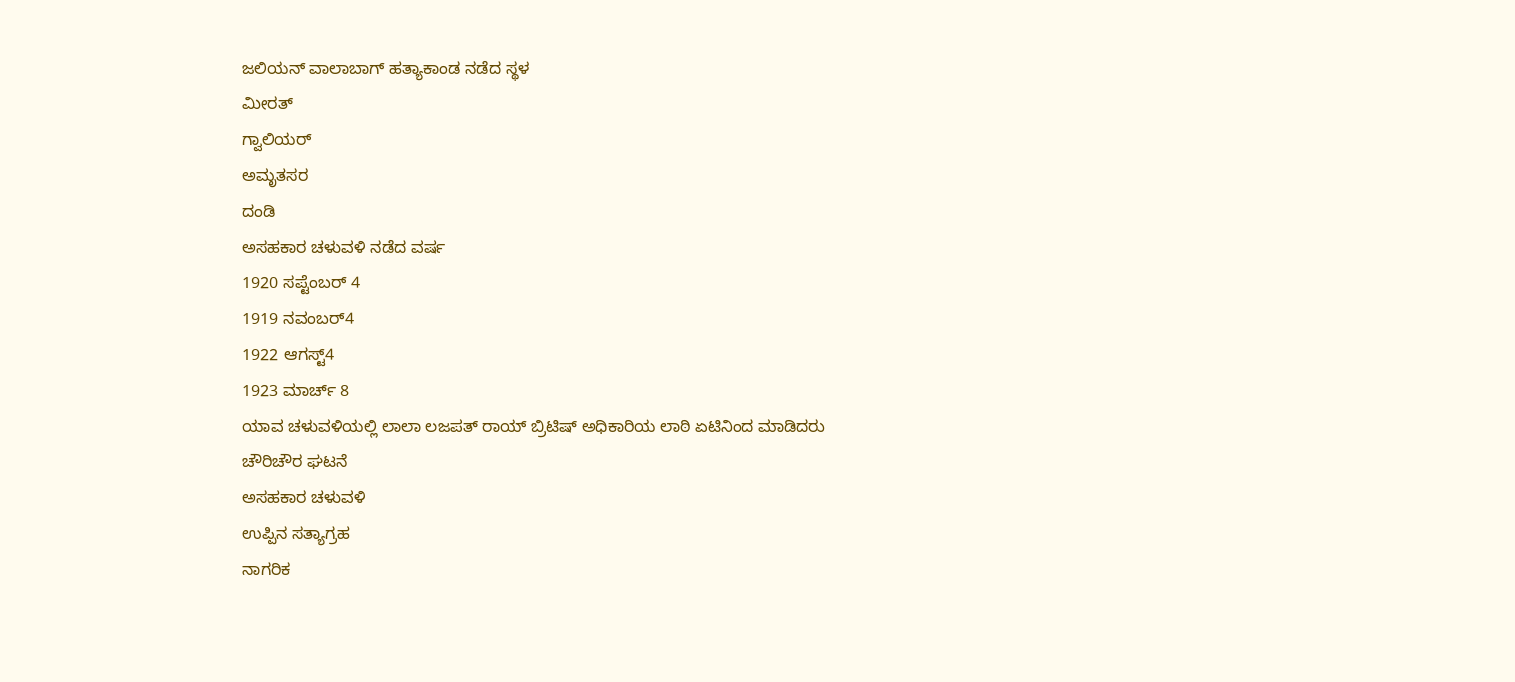ಜಲಿಯನ್ ವಾಲಾಬಾಗ್ ಹತ್ಯಾಕಾಂಡ ನಡೆದ ಸ್ಥಳ
ಮೀರತ್
ಗ್ವಾಲಿಯರ್
ಅಮೃತಸರ
ದಂಡಿ
ಅಸಹಕಾರ ಚಳುವಳಿ ನಡೆದ ವರ್ಷ
1920 ಸಪ್ಟೆಂಬರ್ 4
1919 ನವಂಬರ್4
1922 ಆಗಸ್ಟ್4
1923 ಮಾರ್ಚ್ 8
ಯಾವ ಚಳುವಳಿಯಲ್ಲಿ ಲಾಲಾ ಲಜಪತ್ ರಾಯ್ ಬ್ರಿಟಿಷ್ ಅಧಿಕಾರಿಯ ಲಾಠಿ ಏಟಿನಿಂದ ಮಾಡಿದರು
ಚೌರಿಚೌರ ಘಟನೆ
ಅಸಹಕಾರ ಚಳುವಳಿ
ಉಪ್ಪಿನ ಸತ್ಯಾಗ್ರಹ
ನಾಗರಿಕ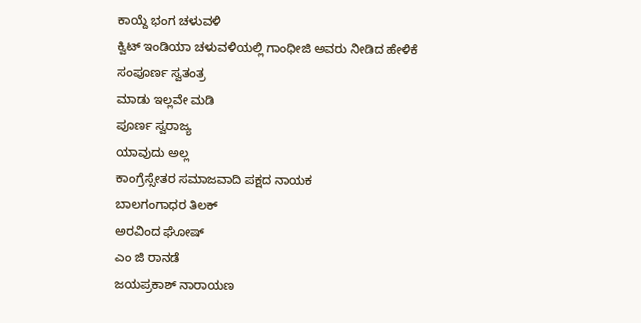ಕಾಯ್ದೆ ಭಂಗ ಚಳುವಳಿ
ಕ್ವಿಟ್ ಇಂಡಿಯಾ ಚಳುವಳಿಯಲ್ಲಿ ಗಾಂಧೀಜಿ ಅವರು ನೀಡಿದ ಹೇಳಿಕೆ
ಸಂಪೂರ್ಣ ಸ್ವತಂತ್ರ
ಮಾಡು ಇಲ್ಲವೇ ಮಡಿ
ಪೂರ್ಣ ಸ್ವರಾಜ್ಯ
ಯಾವುದು ಅಲ್ಲ
ಕಾಂಗ್ರೆಸ್ಸೇತರ ಸಮಾಜವಾದಿ ಪಕ್ಷದ ನಾಯಕ
ಬಾಲಗಂಗಾಧರ ತಿಲಕ್
ಅರವಿಂದ ಘೋಷ್
ಎಂ ಜಿ ರಾನಡೆ
ಜಯಪ್ರಕಾಶ್ ನಾರಾಯಣ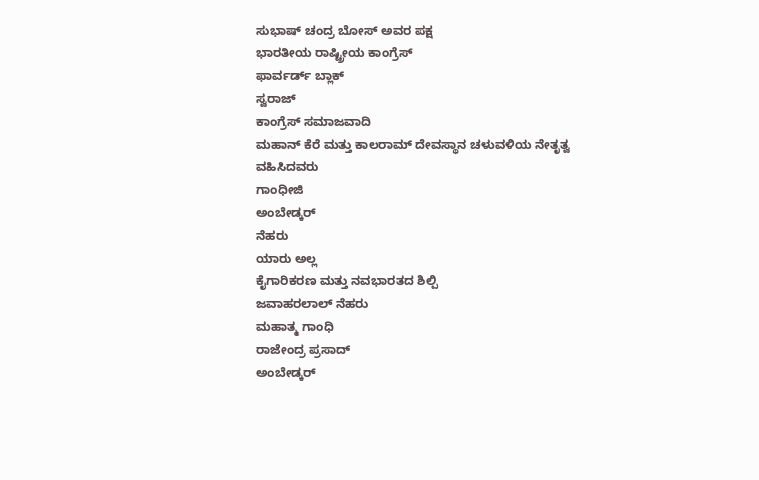ಸುಭಾಷ್ ಚಂದ್ರ ಬೋಸ್ ಅವರ ಪಕ್ಷ
ಭಾರತೀಯ ರಾಷ್ಟ್ರೀಯ ಕಾಂಗ್ರೆಸ್
ಫಾರ್ವರ್ಡ್ ಬ್ಲಾಕ್
ಸ್ವರಾಜ್
ಕಾಂಗ್ರೆಸ್ ಸಮಾಜವಾದಿ
ಮಹಾನ್ ಕೆರೆ ಮತ್ತು ಕಾಲರಾಮ್ ದೇವಸ್ಥಾನ ಚಳುವಳಿಯ ನೇತೃತ್ವ ವಹಿಸಿದವರು
ಗಾಂಧೀಜಿ
ಅಂಬೇಡ್ಕರ್
ನೆಹರು
ಯಾರು ಅಲ್ಲ
ಕೈಗಾರಿಕರಣ ಮತ್ತು ನವಭಾರತದ ಶಿಲ್ಪಿ
ಜವಾಹರಲಾಲ್ ನೆಹರು
ಮಹಾತ್ಮ ಗಾಂಧಿ
ರಾಜೇಂದ್ರ ಪ್ರಸಾದ್
ಅಂಬೇಡ್ಕರ್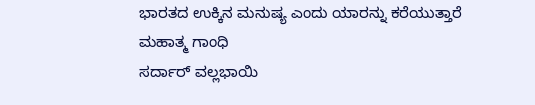ಭಾರತದ ಉಕ್ಕಿನ ಮನುಷ್ಯ ಎಂದು ಯಾರನ್ನು ಕರೆಯುತ್ತಾರೆ
ಮಹಾತ್ಮ ಗಾಂಧಿ
ಸರ್ದಾರ್ ವಲ್ಲಭಾಯಿ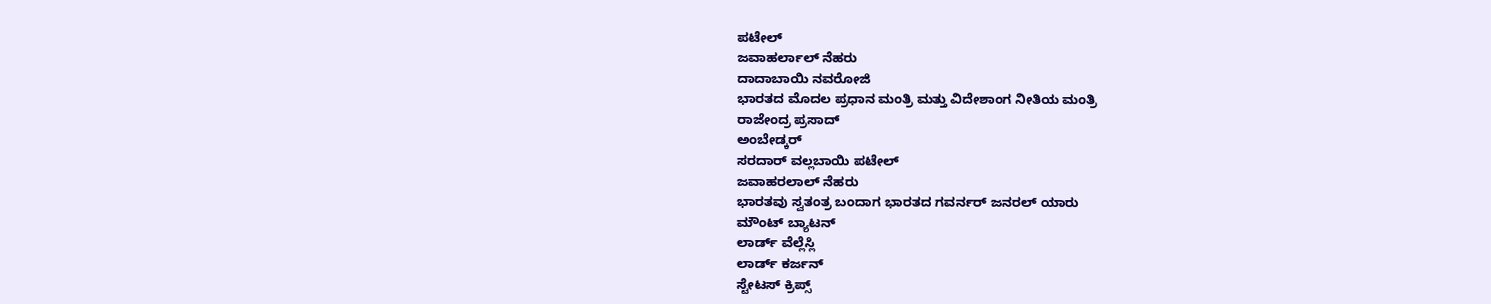ಪಟೇಲ್
ಜವಾಹರ್ಲಾಲ್ ನೆಹರು
ದಾದಾಬಾಯಿ ನವರೋಜಿ
ಭಾರತದ ಮೊದಲ ಪ್ರಧಾನ ಮಂತ್ರಿ ಮತ್ತು ವಿದೇಶಾಂಗ ನೀತಿಯ ಮಂತ್ರಿ
ರಾಜೇಂದ್ರ ಪ್ರಸಾದ್
ಅಂಬೇಡ್ಕರ್
ಸರದಾರ್ ವಲ್ಲಬಾಯಿ ಪಟೇಲ್
ಜವಾಹರಲಾಲ್ ನೆಹರು
ಭಾರತವು ಸ್ವತಂತ್ರ ಬಂದಾಗ ಭಾರತದ ಗವರ್ನರ್ ಜನರಲ್ ಯಾರು
ಮೌಂಟ್ ಬ್ಯಾಟನ್
ಲಾರ್ಡ್ ವೆಲ್ಲೆಸ್ಲಿ
ಲಾರ್ಡ್ ಕರ್ಜನ್
ಸ್ಟೇಟಸ್ ಕ್ರಿಪ್ಸ್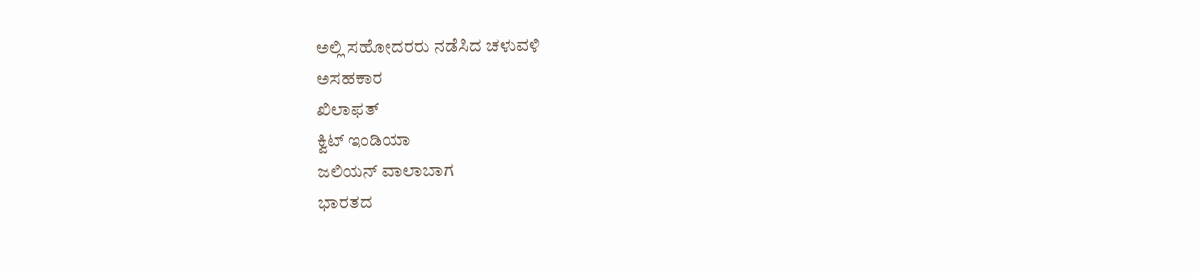ಅಲ್ಲಿ ಸಹೋದರರು ನಡೆಸಿದ ಚಳುವಳಿ
ಅಸಹಕಾರ
ಖಿಲಾಫತ್
ಕ್ವಿಟ್ ಇಂಡಿಯಾ
ಜಲಿಯನ್ ವಾಲಾಬಾಗ
ಭಾರತದ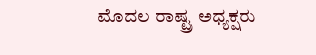ಮೊದಲ ರಾಷ್ಟ್ರ ಅಧ್ಯಕ್ಷರು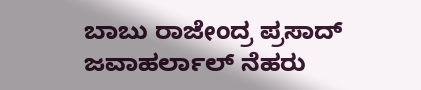ಬಾಬು ರಾಜೇಂದ್ರ ಪ್ರಸಾದ್
ಜವಾಹರ್ಲಾಲ್ ನೆಹರು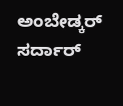ಅಂಬೇಡ್ಕರ್
ಸರ್ದಾರ್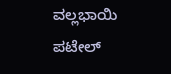ವಲ್ಲಭಾಯಿ ಪಟೇಲ್